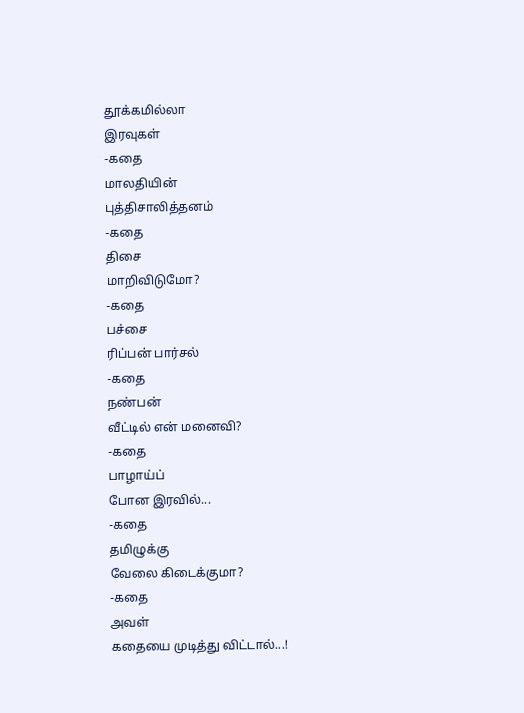தூக்கமில்லா
இரவுகள்
-கதை
மாலதியின்
புத்திசாலித்தனம்
-கதை
திசை
மாறிவிடுமோ?
-கதை
பச்சை
ரிப்பன் பார்சல்
-கதை
நண்பன்
வீட்டில் என் மனைவி?
-கதை
பாழாய்ப்
போன இரவில்...
-கதை
தமிழுக்கு
வேலை கிடைக்குமா?
-கதை
அவள்
கதையை முடித்து விட்டால்...!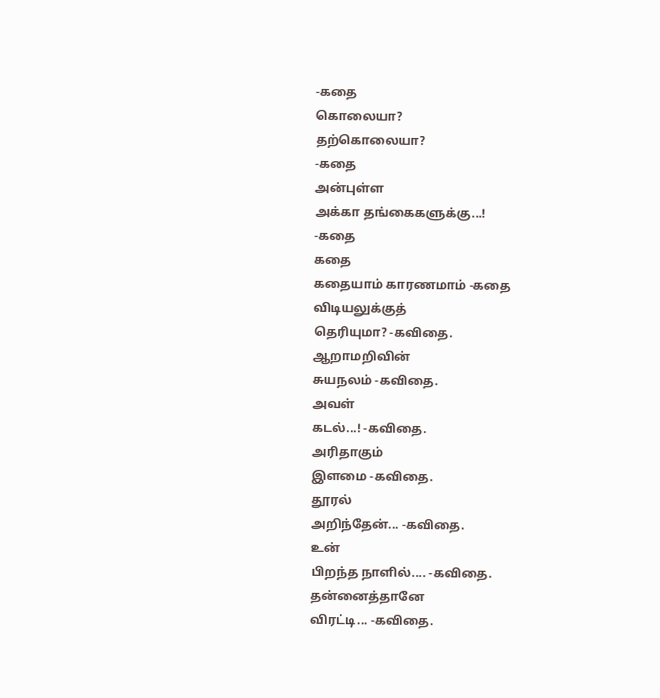-கதை
கொலையா?
தற்கொலையா?
-கதை
அன்புள்ள
அக்கா தங்கைகளுக்கு...!
-கதை
கதை
கதையாம் காரணமாம் -கதை
விடியலுக்குத்
தெரியுமா? -கவிதை.
ஆறாமறிவின்
சுயநலம் -கவிதை.
அவள்
கடல்...! -கவிதை.
அரிதாகும்
இளமை -கவிதை.
தூரல்
அறிந்தேன்... -கவிதை.
உன்
பிறந்த நாளில்.... -கவிதை.
தன்னைத்தானே
விரட்டி... -கவிதை.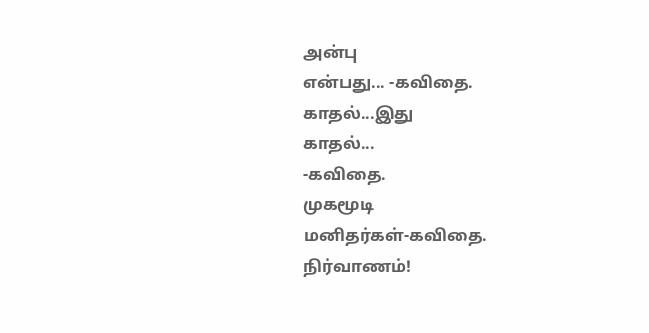அன்பு
என்பது... -கவிதை.
காதல்...இது
காதல்...
-கவிதை.
முகமூடி
மனிதர்கள்-கவிதை.
நிர்வாணம்!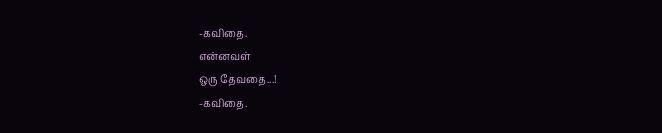-கவிதை.
என்னவள்
ஒரு தேவதை...!
-கவிதை.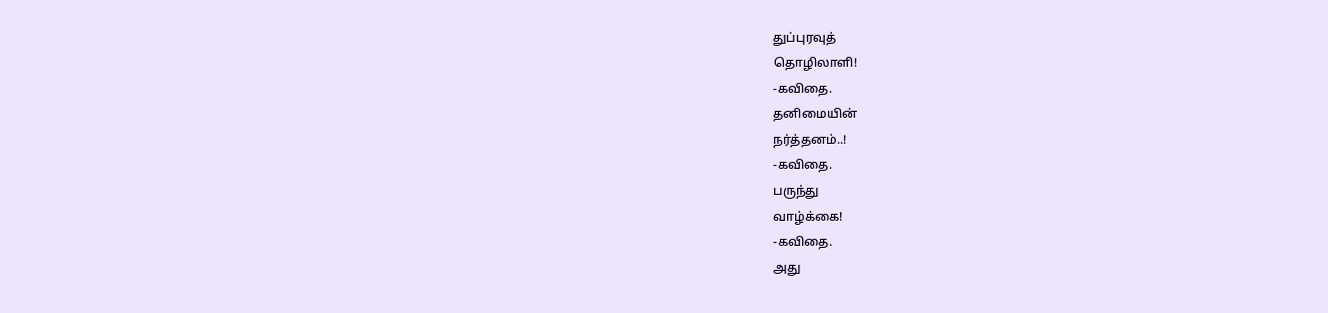துப்புரவுத்
தொழிலாளி!
-கவிதை.
தனிமையின்
நர்த்தனம்..!
-கவிதை.
பருந்து
வாழ்க்கை!
-கவிதை.
அது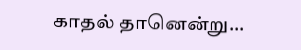காதல் தானென்று...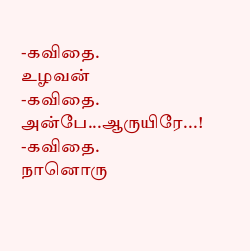-கவிதை.
உழவன்
-கவிதை.
அன்பே...ஆருயிரே...!
-கவிதை.
நானொரு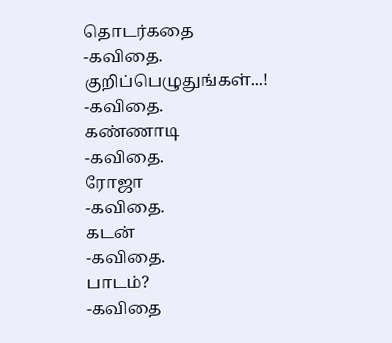தொடர்கதை
-கவிதை.
குறிப்பெழுதுங்கள்...!
-கவிதை.
கண்ணாடி
-கவிதை.
ரோஜா
-கவிதை.
கடன்
-கவிதை.
பாடம்?
-கவிதை